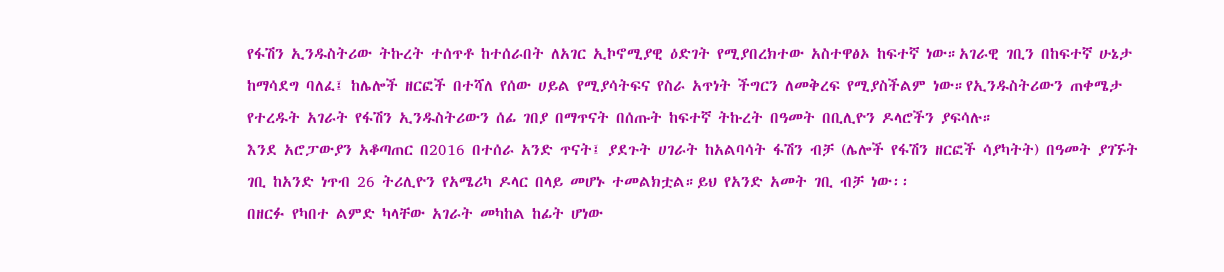የፋሽን ኢንዱስትሪው ትኩረት ተሰጥቶ ከተሰራበት ለአገር ኢኮኖሚያዊ ዕድገት የሚያበረክተው አስተዋፅኦ ከፍተኛ ነው።አገራዊ ገቢን በከፍተኛ ሁኔታ ከማሳደግ ባለፈ፤ ከሌሎች ዘርፎች በተሻለ የሰው ሀይል የሚያሳትፍና የስራ አጥነት ችግርን ለመቅረፍ የሚያስችልም ነው።የኢንዱስትሪውን ጠቀሜታ የተረዱት አገራት የፋሽን ኢንዱስትሪውን ሰፊ ገበያ በማጥናት በሰጡት ከፍተኛ ትኩረት በዓመት በቢሊዮን ዶላሮችን ያፍሳሉ።
እንደ አሮፓውያን አቆጣጠር በ2016 በተሰራ አንድ ጥናት፤ ያደጉት ሀገራት ከአልባሳት ፋሽን ብቻ (ሌሎች የፋሽን ዘርፎች ሳያካትት) በዓመት ያገኙት ገቢ ከአንድ ነጥብ 26 ትሪሊዮን የአሜሪካ ዶላር በላይ መሆኑ ተመልክቷል።ይህ የአንድ አመት ገቢ ብቻ ነው፡፡
በዘርፉ የካበተ ልምድ ካላቸው አገራት መካከል ከፊት ሆነው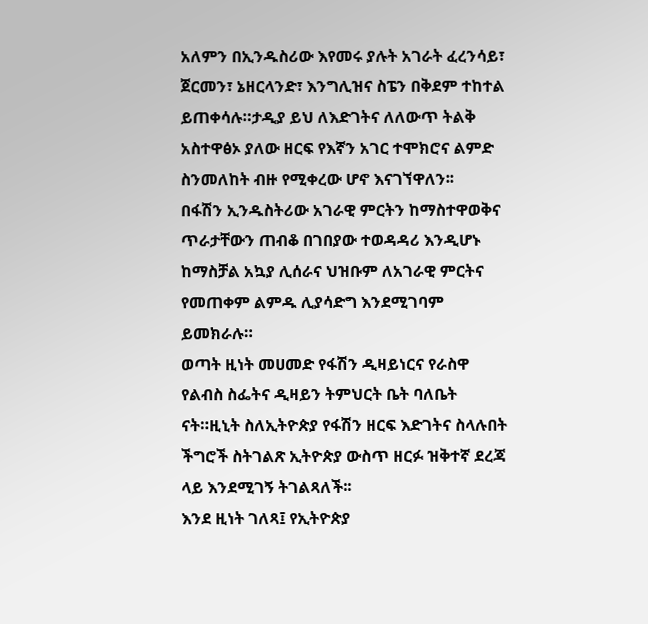አለምን በኢንዱስሪው እየመሩ ያሉት አገራት ፈረንሳይ፣ ጀርመን፣ ኔዘርላንድ፣ እንግሊዝና ስፔን በቅደም ተከተል ይጠቀሳሉ።ታዲያ ይህ ለእድገትና ለለውጥ ትልቅ አስተዋፅኦ ያለው ዘርፍ የእኛን አገር ተሞክሮና ልምድ ስንመለከት ብዙ የሚቀረው ሆኖ እናገኘዋለን፡፡
በፋሽን ኢንዱስትሪው አገራዊ ምርትን ከማስተዋወቅና ጥራታቸውን ጠብቆ በገበያው ተወዳዳሪ እንዲሆኑ ከማስቻል አኳያ ሊሰራና ህዝቡም ለአገራዊ ምርትና የመጠቀም ልምዱ ሊያሳድግ እንደሚገባም ይመክራሉ።
ወጣት ዚነት መሀመድ የፋሽን ዲዛይነርና የራስዋ የልብስ ስፌትና ዲዛይን ትምህርት ቤት ባለቤት ናት።ዚኒት ስለኢትዮጵያ የፋሽን ዘርፍ እድገትና ስላሉበት ችግሮች ስትገልጽ ኢትዮጵያ ውስጥ ዘርፉ ዝቅተኛ ደረጃ ላይ እንደሚገኝ ትገልጻለች፡፡
እንደ ዚነት ገለጻ፤ የኢትዮጵያ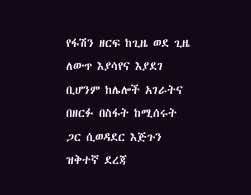የፋሽን ዘርፍ ከጊዜ ወደ ጊዜ ለውጥ እያሳየና እያደገ ቢሆንም ከሌሎች አገራትና በዘርፉ በስፋት ከሚሰሩት ጋር ሲወዳደር እጅጉን ዝቅተኛ ደረጃ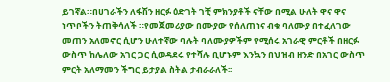ይገኛል።በሀገራችን ለፋሽን ዘርፉ ዕድገት ገቺ ምክንያቶች ናቸው በሚል ሁለት ዋና ዋና ነጥቦችን ትጠቅሳለች ።የመጀመሪያው በሙያው የሰለጠነና ብቁ ባለሙያ በተፈለገው መጠን አለመኖር ሲሆን ሁለተኛው ባሉት ባለሙያዎችም የሚሰሩ አገራዊ ምርቶች በዘርፉ ውስጥ ከሌለው አገር ጋር ሲወዳደሩ የተሻሉ ቢሆኑም እንኳን በህዝብ ዘንድ በአገር ውስጥ ምርት አለማመን ችግር ይታያል ስትል ታብራራለች፡፡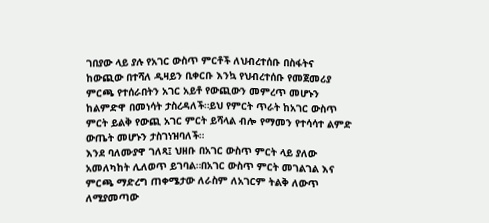ገበያው ላይ ያሉ የአገር ውስጥ ምርቶች ለህብረተሰቡ በስፋትና ከውጪው በተሻለ ዲዛይን ቢቀርቡ እንኳ የህብረተሰቡ የመጀመሪያ ምርጫ የተሰራበትን አገር አይቶ የውጪውን መምረጥ መሆኑን ከልምድዋ በመነሳት ታስረዳለች።ይህ የምርት ጥራት ከአገር ውስጥ ምርት ይልቅ የውጪ አገር ምርት ይሻላል ብሎ የማመን የተሳሳተ ልምድ ውጤት መሆኑን ታስገነዝባለች።
እንደ ባለሙያዋ ገለጻ፤ ህዘቡ በአገር ውስጥ ምርት ላይ ያለው አመለካከት ሊለወጥ ይገባል።በአገር ውስጥ ምርት መገልገል እና ምርጫ ማድረግ ጠቀሜታው ለራስም ለአገርም ትልቅ ለውጥ ለሚያመጣው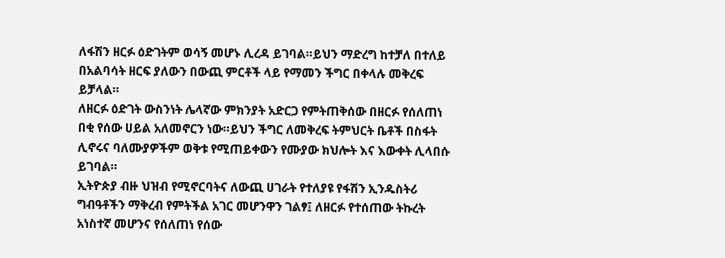ለፋሽን ዘርፉ ዕድገትም ወሳኝ መሆኑ ሊረዳ ይገባል።ይህን ማድረግ ከተቻለ በተለይ በአልባሳት ዘርፍ ያለውን በውጪ ምርቶች ላይ የማመን ችግር በቀላሉ መቅረፍ ይቻላል።
ለዘርፉ ዕድገት ውስንነት ሌላኛው ምክንያት አድርጋ የምትጠቅሰው በዘርፉ የሰለጠነ በቂ የሰው ሀይል አለመኖርን ነው።ይህን ችግር ለመቅረፍ ትምህርት ቤቶች በስፋት ሊኖሩና ባለሙያዎችም ወቅቱ የሚጠይቀውን የሙያው ክህሎት እና እውቀት ሊላበሱ ይገባል።
ኢትዮጵያ ብዙ ህዝብ የሚኖርባትና ለውጪ ሀገራት የተለያዩ የፋሽን ኢንዱስትሪ ግብዓቶችን ማቅረብ የምትችል አገር መሆንዋን ገልፃ፤ ለዘርፉ የተሰጠው ትኩረት አነስተኛ መሆንና የሰለጠነ የሰው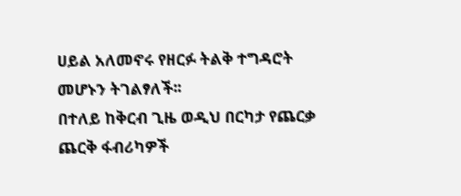ሀይል አለመኖሩ የዘርፉ ትልቅ ተግዳሮት መሆኑን ትገልፃለች፡፡
በተለይ ከቅርብ ጊዜ ወዲህ በርካታ የጨርቃ ጨርቅ ፋብሪካዎች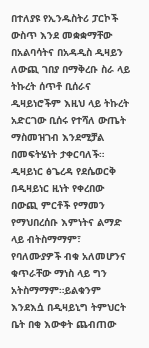በተለያዩ የኢንዱስትሪ ፓርኮች ውስጥ እንደ መቋቋማቸው በአልባሳትና በአዳዲስ ዲዛይን ለውጪ ገበያ በማቅረቡ ስራ ላይ ትኩረት ሰጥቶ ቢሰራና ዲዛይነሮችም እዚህ ላይ ትኩረት አድርገው ቢሰሩ የተሻለ ውጤት ማስመዝገብ እንደሚቻል በመፍትሄነት ታቀርባለች።
ዲዛይነር ፅጌረዳ የደሴወርቅ በዲዛይነር ዚነት የቀረበው በውጪ ምርቶች የማመን የማህበረሰቡ እምነትና ልማድ ላይ ብትስማማም፣ የባለሙያዎች ብቁ አለመሆንና ቁጥራቸው ማነስ ላይ ግን አትስማማም።ይልቁንም እንደእሷ በዲዛይኒግ ትምህርት ቤት በቂ እውቀት ጨብጠው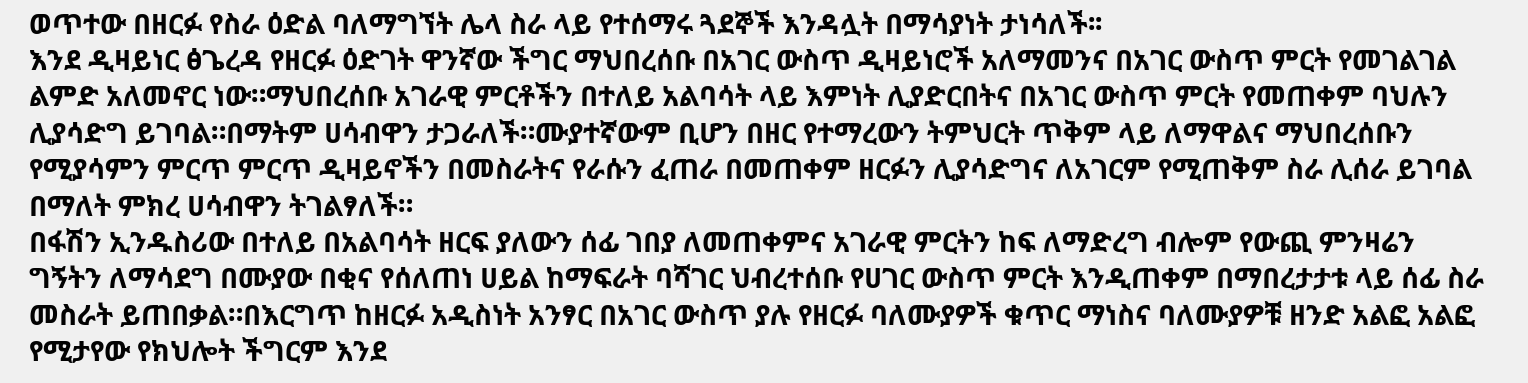ወጥተው በዘርፉ የስራ ዕድል ባለማግኘት ሌላ ስራ ላይ የተሰማሩ ጓደኞች እንዳሏት በማሳያነት ታነሳለች፡፡
እንደ ዲዛይነር ፅጌረዳ የዘርፉ ዕድገት ዋንኛው ችግር ማህበረሰቡ በአገር ውስጥ ዲዛይነሮች አለማመንና በአገር ውስጥ ምርት የመገልገል ልምድ አለመኖር ነው።ማህበረሰቡ አገራዊ ምርቶችን በተለይ አልባሳት ላይ እምነት ሊያድርበትና በአገር ውስጥ ምርት የመጠቀም ባህሉን ሊያሳድግ ይገባል።በማትም ሀሳብዋን ታጋራለች።ሙያተኛውም ቢሆን በዘር የተማረውን ትምህርት ጥቅም ላይ ለማዋልና ማህበረሰቡን የሚያሳምን ምርጥ ምርጥ ዲዛይኖችን በመስራትና የራሱን ፈጠራ በመጠቀም ዘርፉን ሊያሳድግና ለአገርም የሚጠቅም ስራ ሊሰራ ይገባል በማለት ምክረ ሀሳብዋን ትገልፃለች።
በፋሽን ኢንዱስሪው በተለይ በአልባሳት ዘርፍ ያለውን ሰፊ ገበያ ለመጠቀምና አገራዊ ምርትን ከፍ ለማድረግ ብሎም የውጪ ምንዛሬን ግኝትን ለማሳደግ በሙያው በቂና የሰለጠነ ሀይል ከማፍራት ባሻገር ህብረተሰቡ የሀገር ውስጥ ምርት እንዲጠቀም በማበረታታቱ ላይ ሰፊ ስራ መስራት ይጠበቃል።በእርግጥ ከዘርፉ አዲስነት አንፃር በአገር ውስጥ ያሉ የዘርፉ ባለሙያዎች ቁጥር ማነስና ባለሙያዎቹ ዘንድ አልፎ አልፎ የሚታየው የክህሎት ችግርም እንደ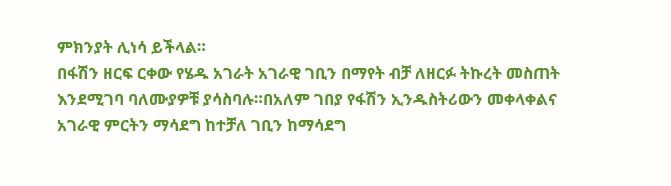ምክንያት ሊነሳ ይችላል።
በፋሽን ዘርፍ ርቀው የሄዱ አገራት አገራዊ ገቢን በማየት ብቻ ለዘርፉ ትኩረት መስጠት እንደሚገባ ባለሙያዎቹ ያሳስባሉ።በአለም ገበያ የፋሽን ኢንዱስትሪውን መቀላቀልና አገራዊ ምርትን ማሳደግ ከተቻለ ገቢን ከማሳደግ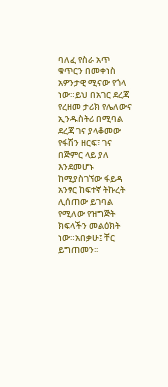ባለፈ የስራ አጥ ቁጥርን በመቀነስ አዎንታዊ ሚናው የጎላ ነው።ይህ በአገር ደረጃ የረዘመ ታሪክ የሌለውና ኢንዱስትሪ በሚባል ደረጃ ገና ያላቆመው የፋሽን ዘርፍ፣ ገና በጅምር ላይ ያለ እንደመሆኑ ከሚያስገኘው ፋይዳ አንፃር ከፍተኛ ትኩረት ሊሰጠው ይገባል የሚለው የዝግጅት ክፍላችን መልዕክት ነው።አበቃሁ፤ ቸር ይግጠመን፡፡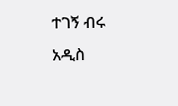ተገኝ ብሩ
አዲስ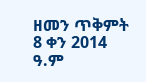ዘመን ጥቅምት 8 ቀን 2014 ዓ.ም